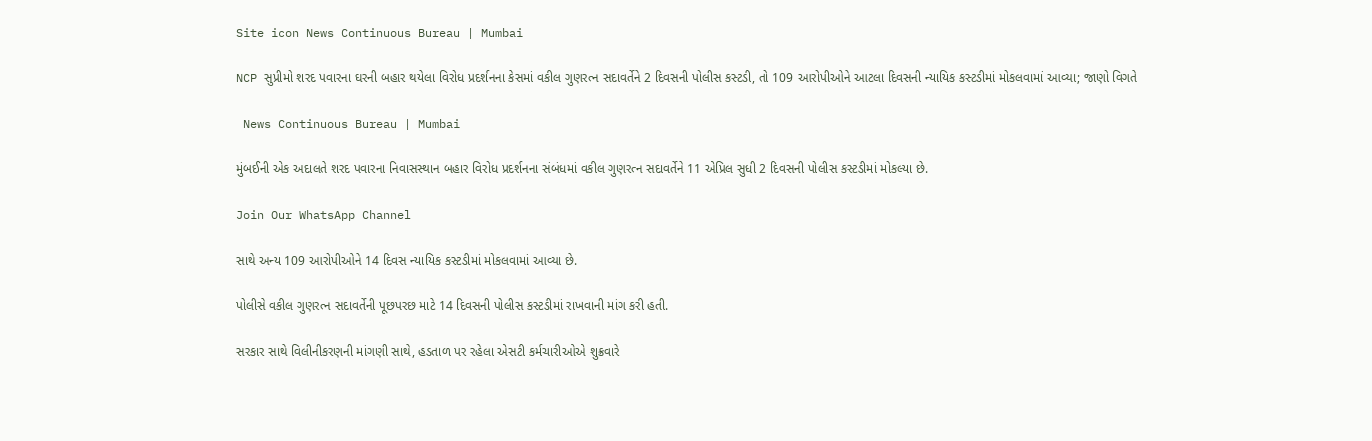Site icon News Continuous Bureau | Mumbai

NCP સુપ્રીમો શરદ પવારના ઘરની બહાર થયેલા વિરોધ પ્રદર્શનના કેસમાં વકીલ ગુણરત્ન સદાવર્તેને 2 દિવસની પોલીસ કસ્ટડી, તો 109 આરોપીઓને આટલા દિવસની ન્યાયિક કસ્ટડીમાં મોકલવામાં આવ્યા; જાણો વિગતે

 News Continuous Bureau | Mumbai

મુંબઈની એક અદાલતે શરદ પવારના નિવાસસ્થાન બહાર વિરોધ પ્રદર્શનના સંબંધમાં વકીલ ગુણરત્ન સદાવર્તેને 11 એપ્રિલ સુધી 2 દિવસની પોલીસ કસ્ટડીમાં મોકલ્યા છે.

Join Our WhatsApp Channel

સાથે અન્ય 109 આરોપીઓને 14 દિવસ ન્યાયિક કસ્ટડીમાં મોકલવામાં આવ્યા છે.

પોલીસે વકીલ ગુણરત્ન સદાવર્તેની પૂછપરછ માટે 14 દિવસની પોલીસ કસ્ટડીમાં રાખવાની માંગ કરી હતી.

સરકાર સાથે વિલીનીકરણની માંગણી સાથે, હડતાળ પર રહેલા એસટી કર્મચારીઓએ શુક્રવારે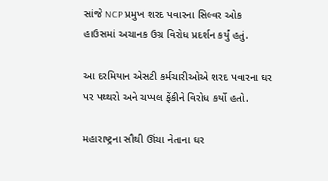સાંજે NCP પ્રમુખ શરદ પવારના સિલ્વર ઓક હાઉસમાં અચાનક ઉગ્ર વિરોધ પ્રદર્શન કર્યું હતું.

આ દરમિયાન એસટી કર્મચારીઓએ શરદ પવારના ઘર પર પથ્થરો અને ચપ્પલ ફેંકીને વિરોધ કર્યો હતો.

મહારાષ્ટ્રના સૌથી ઊંચા નેતાના ઘર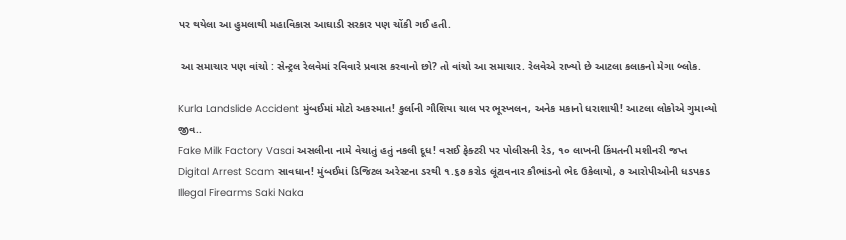પર થયેલા આ હુમલાથી મહાવિકાસ આઘાડી સરકાર પણ ચોંકી ગઈ હતી.

 આ સમાચાર પણ વાંચો : સેન્ટ્રલ રેલવેમાં રવિવારે પ્રવાસ કરવાનો છો? તો વાંચો આ સમાચાર. રેલવેએ રાખ્યો છે આટલા કલાકનો મેગા બ્લોક.

Kurla Landslide Accident મુંબઈમાં મોટો અકસ્માત! કુર્લાની ગૌશિયા ચાલ પર ભૂસ્ખલન, અનેક મકાનો ધરાશાયી! આટલા લોકોએ ગુમાવ્યો જીવ..
Fake Milk Factory Vasai અસલીના નામે વેચાતું હતું નકલી દૂધ! વસઈ ફેક્ટરી પર પોલીસની રેડ, ૧૦ લાખની કિંમતની મશીનરી જપ્ત
Digital Arrest Scam સાવધાન! મુંબઈમાં ડિજિટલ અરેસ્ટના ડરથી ૧.૬૭ કરોડ લૂંટાવનાર કૌભાંડનો ભેદ ઉકેલાયો, ૭ આરોપીઓની ધડપકડ
Illegal Firearms Saki Naka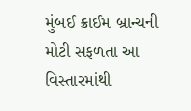મુંબઈ ક્રાઈમ બ્રાન્ચની મોટી સફળતા આ વિસ્તારમાંથી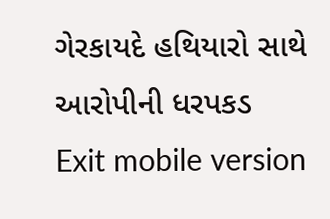ગેરકાયદે હથિયારો સાથે આરોપીની ધરપકડ
Exit mobile version